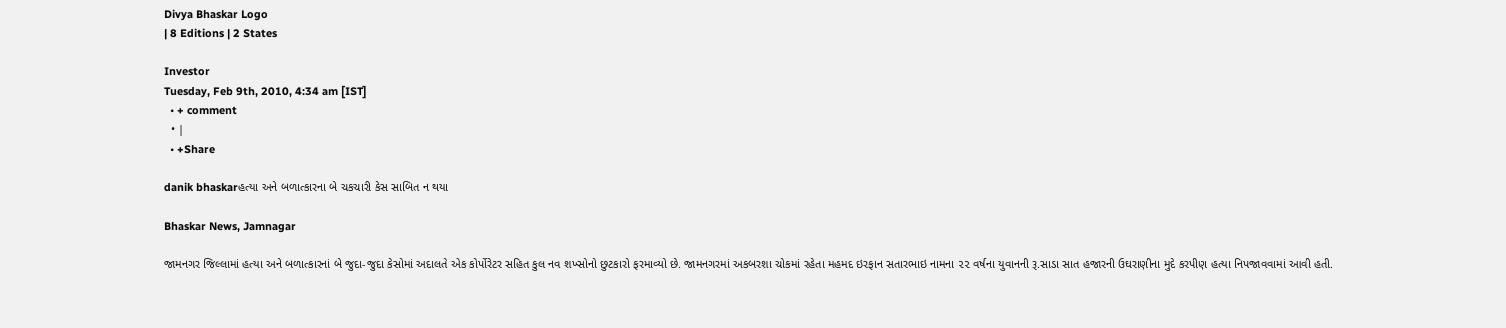Divya Bhaskar Logo
| 8 Editions | 2 States

Investor
Tuesday, Feb 9th, 2010, 4:34 am [IST]
  • + comment
  • |
  • +Share

danik bhaskarહત્યા અને બળાત્કારના બે ચકચારી કેસ સાબિત ન થયા

Bhaskar News, Jamnagar

જામનગર જિલ્લામાં હત્યા અને બળાત્કારનાં બે જુદા-જુદા કેસોમાં અદાલતે એક કોર્પોરેટર સહિત કુલ નવ શખ્સોનો છુટકારો ફરમાવ્યો છે. જામનગરમાં અકબરશા ચોકમાં રહેતા મહમદ ઇરફાન સતારભાઇ નામના ૨૨ વર્ષના યુવાનની રૂ.સાડા સાત હજારની ઉઘરાણીના મુદે કરપીણ હત્યા નિપજાવવામાં આવી હતી.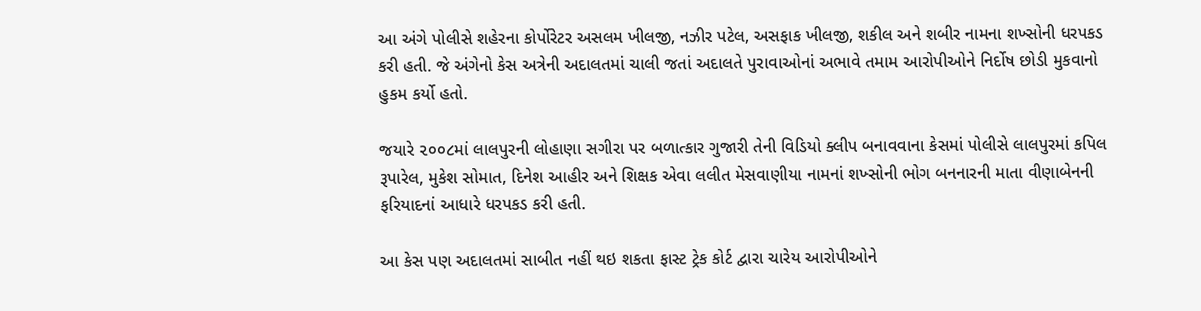આ અંગે પોલીસે શહેરના કોર્પોરેટર અસલમ ખીલજી, નઝીર પટેલ, અસફાક ખીલજી, શકીલ અને શબીર નામના શખ્સોની ધરપકડ કરી હતી. જે અંગેનો કેસ અત્રેની અદાલતમાં ચાલી જતાં અદાલતે પુરાવાઓનાં અભાવે તમામ આરોપીઓને નિર્દોષ છોડી મુકવાનો હુકમ કર્યો હતો.

જયારે ૨૦૦૮માં લાલપુરની લોહાણા સગીરા પર બળાત્કાર ગુજારી તેની વિડિયો ક્લીપ બનાવવાના કેસમાં પોલીસે લાલપુરમાં કપિલ રૂપારેલ, મુકેશ સોમાત, દિનેશ આહીર અને શિક્ષક એવા લલીત મેસવાણીયા નામનાં શખ્સોની ભોગ બનનારની માતા વીણાબેનની ફરિયાદનાં આધારે ધરપકડ કરી હતી.

આ કેસ પણ અદાલતમાં સાબીત નહીં થઇ શકતા ફાસ્ટ ટ્રેક કોર્ટ દ્વારા ચારેય આરોપીઓને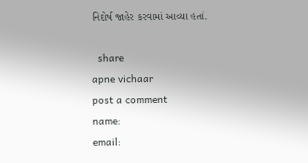નિદોર્ષ જાહેર કરવામાં આવ્યા હતાં.

  share
apne vichaar
post a comment
name:
email: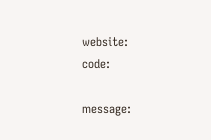website:
code:

message: